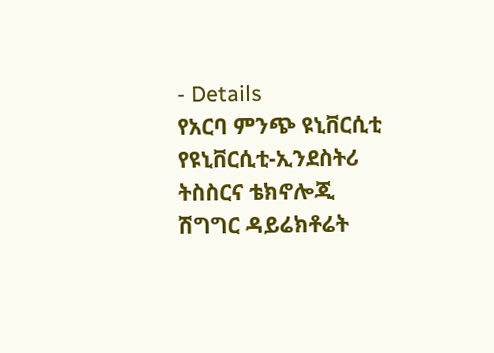- Details
የአርባ ምንጭ ዩኒቨርሲቲ የዩኒቨርሲቲ-ኢንደስትሪ ትስስርና ቴክኖሎጂ ሽግግር ዳይሬክቶሬት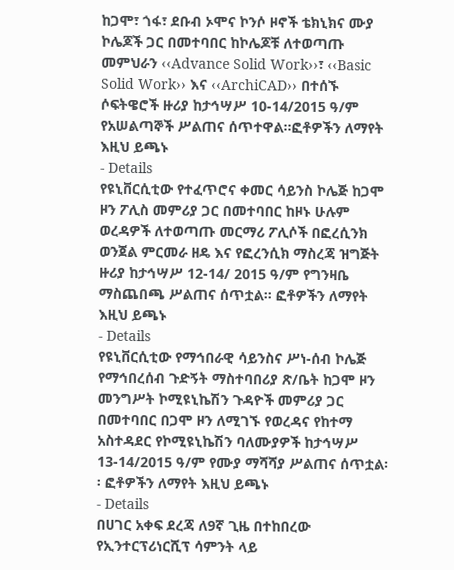ከጋሞ፣ ጎፋ፣ ደቡብ ኦሞና ኮንሶ ዞኖች ቴክኒክና ሙያ ኮሌጆች ጋር በመተባበር ከኮሌጆቹ ለተወጣጡ መምህራን ‹‹Advance Solid Work››፣ ‹‹Basic Solid Work›› እና ‹‹ArchiCAD›› በተሰኙ ሶፍትዌሮች ዙሪያ ከታኅሣሥ 10-14/2015 ዓ/ም የአሠልጣኞች ሥልጠና ሰጥተዋል፡፡ፎቶዎችን ለማየት እዚህ ይጫኑ
- Details
የዩኒቨርሲቲው የተፈጥሮና ቀመር ሳይንስ ኮሌጅ ከጋሞ ዞን ፖሊስ መምሪያ ጋር በመተባበር ከዞኑ ሁሉም ወረዳዎች ለተወጣጡ መርማሪ ፖሊሶች በፎረሲንክ ወንጀል ምርመራ ዘዴ እና የፎረንሲክ ማስረጃ ዝግጅት ዙሪያ ከታኅሣሥ 12-14/ 2015 ዓ/ም የግንዛቤ ማስጨበጫ ሥልጠና ሰጥቷል፡፡ ፎቶዎችን ለማየት እዚህ ይጫኑ
- Details
የዩኒቨርሲቲው የማኅበራዊ ሳይንስና ሥነ-ሰብ ኮሌጅ የማኅበረሰብ ጉድኝት ማስተባበሪያ ጽ/ቤት ከጋሞ ዞን መንግሥት ኮሚዩኒኬሽን ጉዳዮች መምሪያ ጋር በመተባበር በጋሞ ዞን ለሚገኙ የወረዳና የከተማ አስተዳደር የኮሚዩኒኬሽን ባለሙያዎች ከታኅሣሥ 13-14/2015 ዓ/ም የሙያ ማሻሻያ ሥልጠና ሰጥቷል፡፡ ፎቶዎችን ለማየት እዚህ ይጫኑ
- Details
በሀገር አቀፍ ደረጃ ለ9ኛ ጊዜ በተከበረው የኢንተርፕሪነርሺፕ ሳምንት ላይ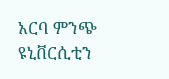አርባ ምንጭ ዩኒቨርሲቲን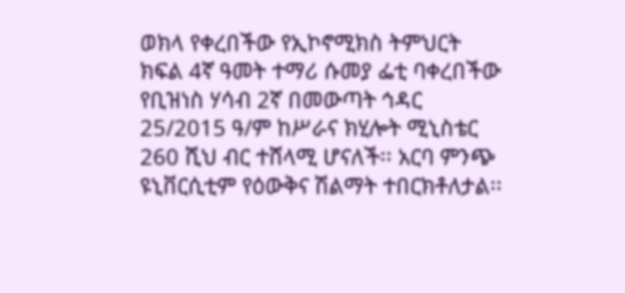ወክላ የቀረበችው የኢኮኖሚክስ ትምህርት ክፍል 4ኛ ዓመት ተማሪ ሱመያ ፌቲ ባቀረበችው የቢዝነስ ሃሳብ 2ኛ በመውጣት ኅዳር 25/2015 ዓ/ም ከሥራና ክሂሎት ሚኒስቴር 260 ሺህ ብር ተሸላሚ ሆናለች፡፡ አርባ ምንጭ ዩኒቨርሲቲም የዕውቅና ሽልማት ተበርክቶለታል፡፡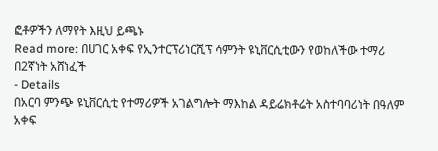ፎቶዎችን ለማየት እዚህ ይጫኑ
Read more: በሀገር አቀፍ የኢንተርፕሪነርሺፕ ሳምንት ዩኒቨርሲቲውን የወከለችው ተማሪ በ2ኛነት አሸነፈች
- Details
በአርባ ምንጭ ዩኒቨርሲቲ የተማሪዎች አገልግሎት ማእከል ዳይሬክቶሬት አስተባባሪነት በዓለም አቀፍ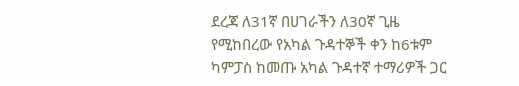ደረጃ ለ31ኛ በሀገራችን ለ30ኛ ጊዜ የሚከበረው የአካል ጉዳተኞች ቀን ከ6ቱም ካምፓስ ከመጡ አካል ጉዳተኛ ተማሪዎች ጋር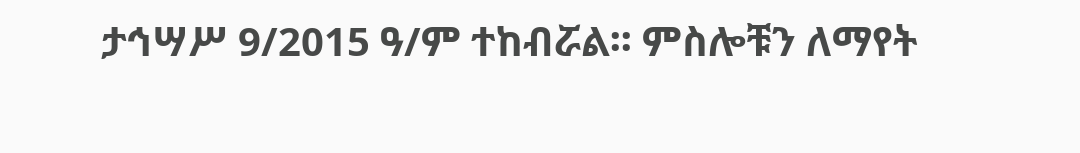ታኅሣሥ 9/2015 ዓ/ም ተከብሯል፡፡ ምስሎቹን ለማየት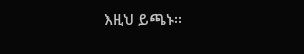እዚህ ይጫኑ፡፡